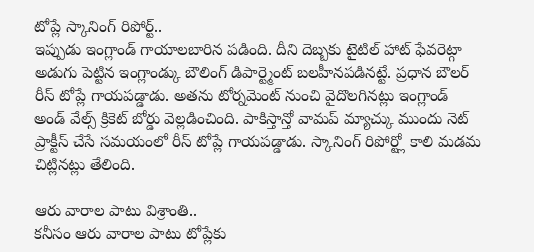టోప్లే స్కానింగ్ రిపోర్ట్..
ఇప్పుడు ఇంగ్లాండ్ గాయాలబారిన పడింది. దీని దెబ్బకు టైటిల్ హాట్ ఫేవరెట్గా అడుగు పెట్టిన ఇంగ్లాండ్కు బౌలింగ్ డిపార్ట్మెంట్ బలహీనపడినట్టే. ప్రధాన బౌలర్ రీస్ టోప్లే గాయపడ్డాడు. అతను టోర్నమెంట్ నుంచి వైదొలగినట్లు ఇంగ్లాండ్ అండ్ వేల్స్ క్రికెట్ బోర్డు వెల్లడించింది. పాకిస్తాన్తో వామప్ మ్యాచ్కు ముందు నెట్ ప్రాక్టీస్ చేసే సమయంలో రీస్ టోప్లే గాయపడ్డాడు. స్కానింగ్ రిపోర్ట్లో కాలి మడమ చిట్లినట్లు తేలింది.

ఆరు వారాల పాటు విశ్రాంతి..
కనీసం ఆరు వారాల పాటు టోప్లేకు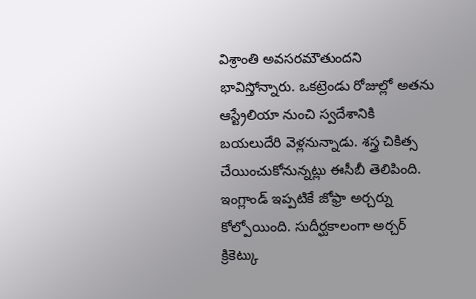విశ్రాంతి అవసరమౌతుందని భావిస్తోన్నారు. ఒకట్రెండు రోజుల్లో అతను ఆస్ట్రేలియా నుంచి స్వదేశానికి బయలుదేరి వెళ్లనున్నాడు. శస్త్ర చికిత్స చేయించుకోనున్నట్లు ఈసీబీ తెలిపింది. ఇంగ్లాండ్ ఇప్పటికే జోఫ్రా అర్చర్ను కోల్పోయింది. సుదీర్ఘకాలంగా అర్చర్ క్రికెట్కు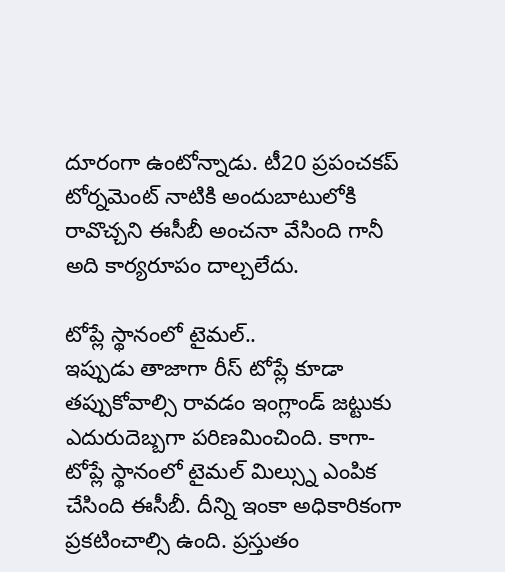దూరంగా ఉంటోన్నాడు. టీ20 ప్రపంచకప్ టోర్నమెంట్ నాటికి అందుబాటులోకి రావొచ్చని ఈసీబీ అంచనా వేసింది గానీ అది కార్యరూపం దాల్చలేదు.

టోప్లే స్థానంలో టైమల్..
ఇప్పుడు తాజాగా రీస్ టోప్లే కూడా తప్పుకోవాల్సి రావడం ఇంగ్లాండ్ జట్టుకు ఎదురుదెబ్బగా పరిణమించింది. కాగా- టోప్లే స్థానంలో టైమల్ మిల్స్ను ఎంపిక చేసింది ఈసీబీ. దీన్ని ఇంకా అధికారికంగా ప్రకటించాల్సి ఉంది. ప్రస్తుతం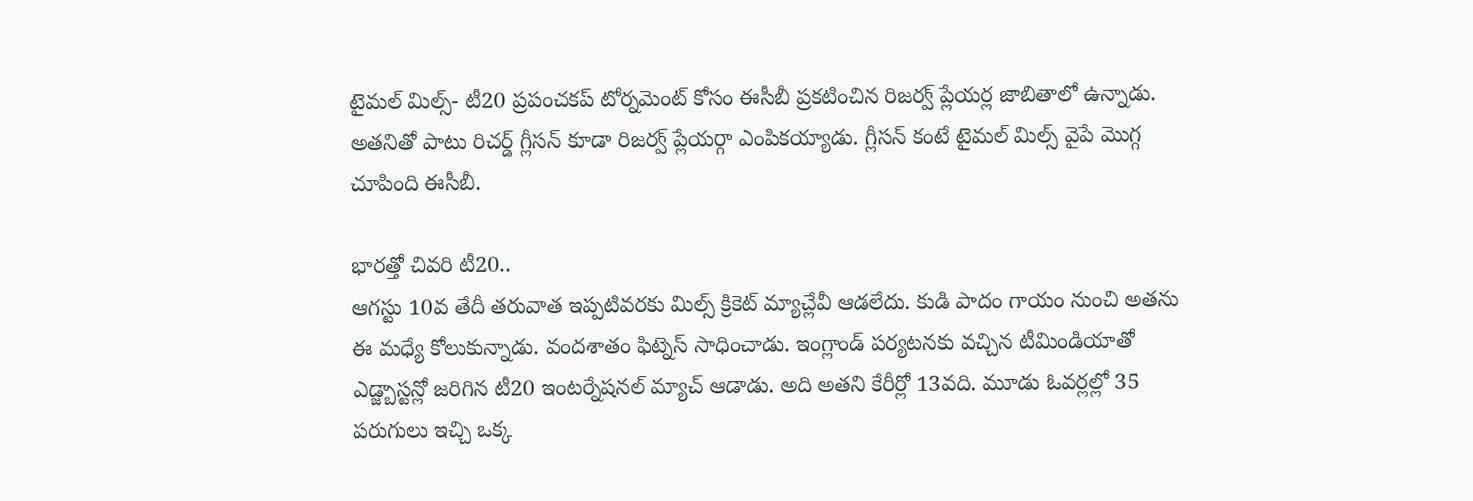టైమల్ మిల్స్- టీ20 ప్రపంచకప్ టోర్నమెంట్ కోసం ఈసీబీ ప్రకటించిన రిజర్వ్ ప్లేయర్ల జాబితాలో ఉన్నాడు. అతనితో పాటు రిచర్డ్ గ్లీసన్ కూడా రిజర్వ్ ప్లేయర్గా ఎంపికయ్యాడు. గ్లీసన్ కంటే టైమల్ మిల్స్ వైపే మొగ్గ చూపింది ఈసీబీ.

భారత్తో చివరి టీ20..
ఆగస్టు 10వ తేదీ తరువాత ఇప్పటివరకు మిల్స్ క్రికెట్ మ్యాచ్లేవీ ఆడలేదు. కుడి పాదం గాయం నుంచి అతను ఈ మధ్యే కోలుకున్నాడు. వందశాతం ఫిట్నెస్ సాధించాడు. ఇంగ్లాండ్ పర్యటనకు వచ్చిన టీమిండియాతో ఎడ్జ్బాస్టన్లో జరిగిన టీ20 ఇంటర్నేషనల్ మ్యాచ్ ఆడాడు. అది అతని కేరీర్లో 13వది. మూడు ఓవర్లల్లో 35 పరుగులు ఇచ్చి ఒక్క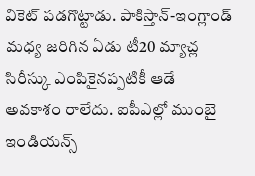వికెట్ పడగొట్టాడు. పాకిస్తాన్-ఇంగ్లాండ్ మధ్య జరిగిన ఏడు టీ20 మ్యాచ్ల సిరీస్కు ఎంపికైనప్పటికీ ఆడే అవకాశం రాలేదు. ఐపీఎల్లో ముంబై ఇండియన్స్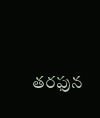తరఫున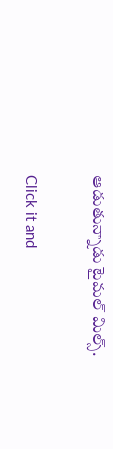ఆడుతున్నాడు టైమల్ మిల్స్.


Click it and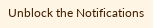Unblock the Notifications